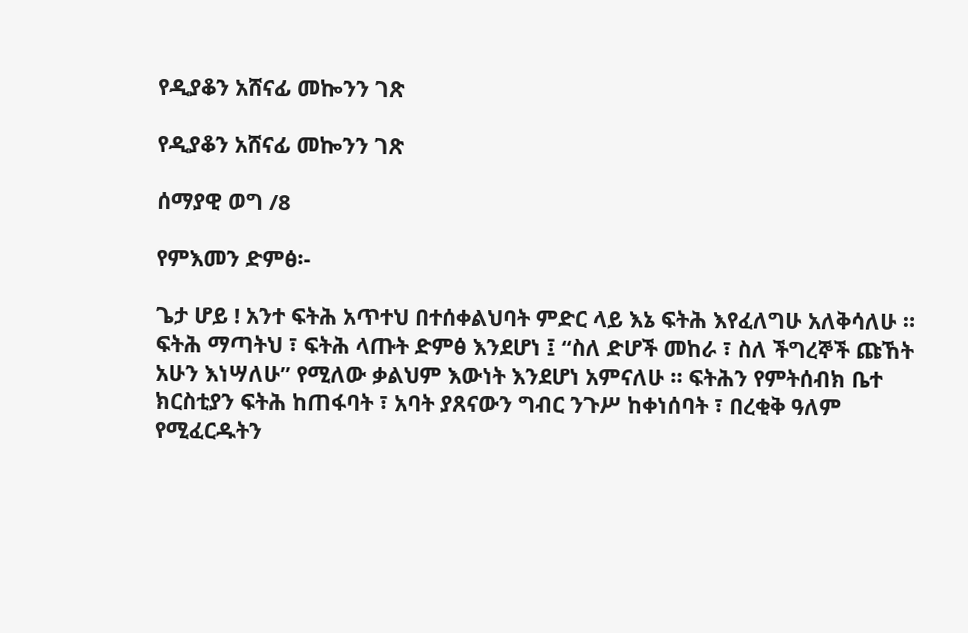የዲያቆን አሸናፊ መኰንን ገጽ

የዲያቆን አሸናፊ መኰንን ገጽ

ሰማያዊ ወግ /8

የምእመን ድምፅ፡-

ጌታ ሆይ ! አንተ ፍትሕ አጥተህ በተሰቀልህባት ምድር ላይ እኔ ፍትሕ እየፈለግሁ አለቅሳለሁ ። ፍትሕ ማጣትህ ፣ ፍትሕ ላጡት ድምፅ እንደሆነ ፤ “ስለ ድሆች መከራ ፣ ስለ ችግረኞች ጩኸት አሁን እነሣለሁ” የሚለው ቃልህም እውነት እንደሆነ አምናለሁ ። ፍትሕን የምትሰብክ ቤተ ክርስቲያን ፍትሕ ከጠፋባት ፣ አባት ያጸናውን ግብር ንጉሥ ከቀነሰባት ፣ በረቂቅ ዓለም የሚፈርዱትን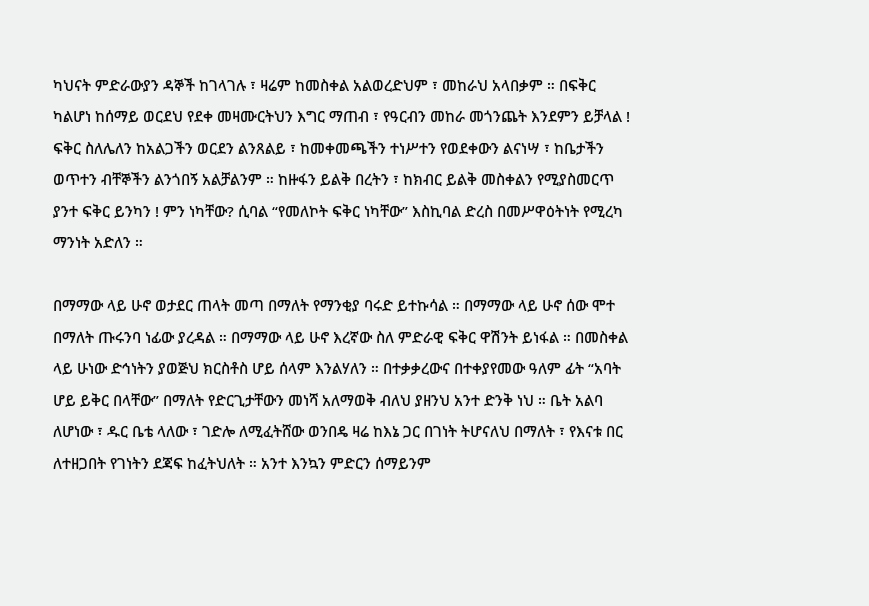ካህናት ምድራውያን ዳኞች ከገላገሉ ፣ ዛሬም ከመስቀል አልወረድህም ፣ መከራህ አላበቃም ። በፍቅር ካልሆነ ከሰማይ ወርደህ የደቀ መዛሙርትህን እግር ማጠብ ፣ የዓርብን መከራ መጎንጨት እንደምን ይቻላል ! ፍቅር ስለሌለን ከአልጋችን ወርደን ልንጸልይ ፣ ከመቀመጫችን ተነሥተን የወደቀውን ልናነሣ ፣ ከቤታችን ወጥተን ብቸኞችን ልንጎበኝ አልቻልንም ። ከዙፋን ይልቅ በረትን ፣ ከክብር ይልቅ መስቀልን የሚያስመርጥ ያንተ ፍቅር ይንካን ! ምን ነካቸው? ሲባል “የመለኮት ፍቅር ነካቸው” እስኪባል ድረስ በመሥዋዕትነት የሚረካ ማንነት አድለን ።

በማማው ላይ ሁኖ ወታደር ጠላት መጣ በማለት የማንቂያ ባሩድ ይተኩሳል ። በማማው ላይ ሁኖ ሰው ሞተ በማለት ጡሩንባ ነፊው ያረዳል ። በማማው ላይ ሁኖ እረኛው ስለ ምድራዊ ፍቅር ዋሽንት ይነፋል ። በመስቀል ላይ ሁነው ድኅነትን ያወጅህ ክርስቶስ ሆይ ሰላም እንልሃለን ። በተቃቃረውና በተቀያየመው ዓለም ፊት “አባት ሆይ ይቅር በላቸው” በማለት የድርጊታቸውን መነሻ አለማወቅ ብለህ ያዘንህ አንተ ድንቅ ነህ ። ቤት አልባ ለሆነው ፣ ዱር ቤቴ ላለው ፣ ገድሎ ለሚፈትሸው ወንበዴ ዛሬ ከእኔ ጋር በገነት ትሆናለህ በማለት ፣ የእናቱ በር ለተዘጋበት የገነትን ደጃፍ ከፈትህለት ። አንተ እንኳን ምድርን ሰማይንም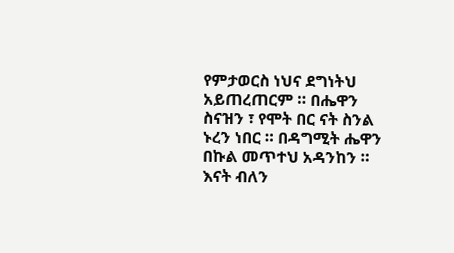የምታወርስ ነህና ደግነትህ አይጠረጠርም ። በሔዋን ስናዝን ፣ የሞት በር ናት ስንል ኑረን ነበር ። በዳግሚት ሔዋን በኩል መጥተህ አዳንከን ። እናት ብለን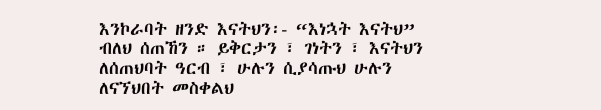እንኮራባት ዘንድ እናትህን፡- “እነኋት እናትህ” ብለህ ሰጠኸን ። ይቅርታን ፣ ገነትን ፣ እናትህን ለሰጠህባት ዓርብ ፣ ሁሉን ሲያሳጡህ ሁሉን ለናኘህበት መስቀልህ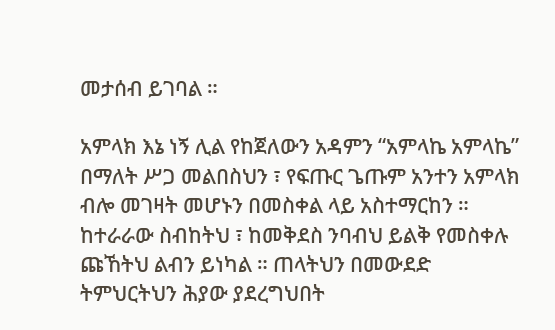መታሰብ ይገባል ።

አምላክ እኔ ነኝ ሊል የከጀለውን አዳምን “አምላኬ አምላኬ” በማለት ሥጋ መልበስህን ፣ የፍጡር ጌጡም አንተን አምላክ ብሎ መገዛት መሆኑን በመስቀል ላይ አስተማርከን ። ከተራራው ስብከትህ ፣ ከመቅደስ ንባብህ ይልቅ የመስቀሉ ጩኸትህ ልብን ይነካል ። ጠላትህን በመውደድ ትምህርትህን ሕያው ያደረግህበት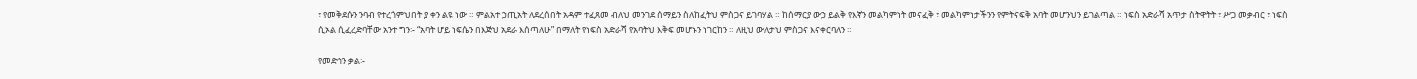፣ የመቅደሱን ንባብ የተረጎምህበት ያ ቀን ልዩ ነው ። ምልአተ ኃጢአት ለደረሰበት አዳም ተፈጸመ ብለህ መንገደ ሰማይን ስለከፈትህ ምስጋና ይገባሃል ። ከሰማርያ ውኃ ይልቅ የእኛን መልካምነት መናፈቅ ፣ መልካምነታችንን የምትናፍቅ አባት መሆንህን ይገልጣል ። ነፍስ አድራሻ አጥታ ስትዋትት ፣ ሥጋ መቃብር ፣ ነፍስ ሲኦል ሲፈረድባቸው አንተ ግን፡- “አባት ሆይ ነፍሴን በእጅህ አደራ እሰጣለሁ” በማለት የነፍስ አድራሻ የአባትህ እቅፍ መሆኑን ነገርከን ። ለዚህ ውለታህ ምስጋና እናቀርባለን ።

የመድኅን ቃል፡-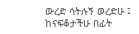ውረድ ሳትሉኝ ወረድሁ ፤ ከናፍቆታችሁ በፊት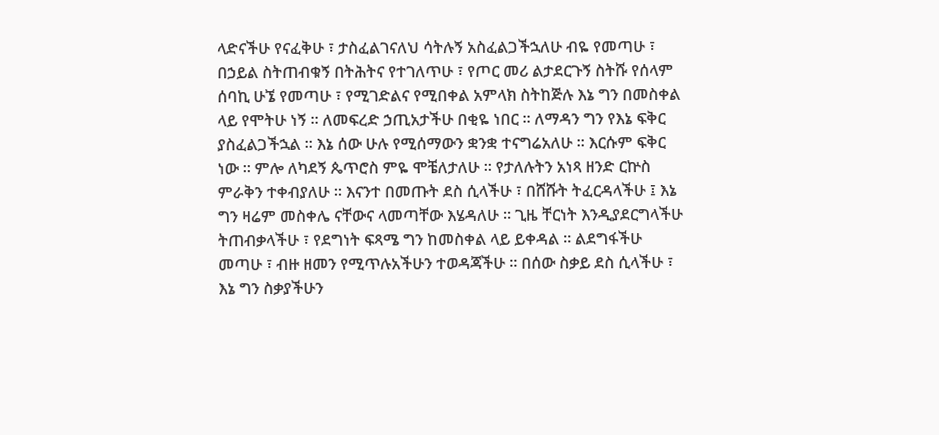ላድናችሁ የናፈቅሁ ፣ ታስፈልገናለህ ሳትሉኝ አስፈልጋችኋለሁ ብዬ የመጣሁ ፣ በኃይል ስትጠብቁኝ በትሕትና የተገለጥሁ ፣ የጦር መሪ ልታደርጉኝ ስትሹ የሰላም ሰባኪ ሁኜ የመጣሁ ፣ የሚገድልና የሚበቀል አምላክ ስትከጅሉ እኔ ግን በመስቀል ላይ የሞትሁ ነኝ ። ለመፍረድ ኃጢአታችሁ በቂዬ ነበር ። ለማዳን ግን የእኔ ፍቅር ያስፈልጋችኋል ። እኔ ሰው ሁሉ የሚሰማውን ቋንቋ ተናግሬአለሁ ። እርሱም ፍቅር ነው ። ምሎ ለካደኝ ጴጥሮስ ምዬ ሞቼለታለሁ ። የታለሉትን አነጻ ዘንድ ርኵስ ምራቅን ተቀብያለሁ ። እናንተ በመጡት ደስ ሲላችሁ ፣ በሸሹት ትፈርዳላችሁ ፤ እኔ ግን ዛሬም መስቀሌ ናቸውና ላመጣቸው እሄዳለሁ ። ጊዜ ቸርነት እንዲያደርግላችሁ ትጠብቃላችሁ ፣ የደግነት ፍጻሜ ግን ከመስቀል ላይ ይቀዳል ። ልደግፋችሁ መጣሁ ፣ ብዙ ዘመን የሚጥሉአችሁን ተወዳጃችሁ ። በሰው ስቃይ ደስ ሲላችሁ ፣ እኔ ግን ስቃያችሁን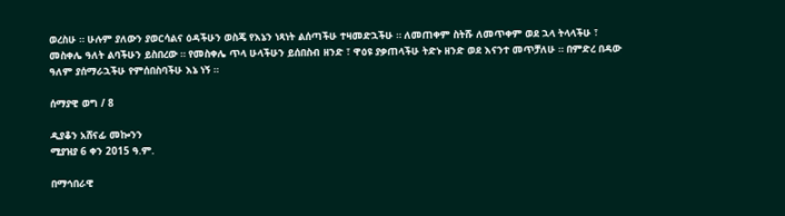ወረስሁ ። ሁሉም ያለውን ያወርሳልና ዕዳችሁን ወስጄ የእኔን ነጻነት ልሰጣችሁ ተዛመድኋችሁ ። ለመጠቀም ስትሹ ለመጥቀም ወደ ኋላ ትላላችሁ ፣ መስቀሌ ዓለት ልባችሁን ይስበረው ። የመስቀሌ ጥላ ሁላችሁን ይሰበስብ ዘንድ ፣ ዋዕዩ ያቃጠላችሁ ትድኑ ዘንድ ወደ እናንተ መጥቻለሁ ። በምድረ በዳው ዓለም ያሰማራኋችሁ የምሰበስባችሁ እኔ ነኝ ።

ሰማያዊ ወግ / 8

ዲያቆን አሸናፊ መኰንን
ሚያዝያ 6 ቀን 2015 ዓ.ም.

በማኅበራዊ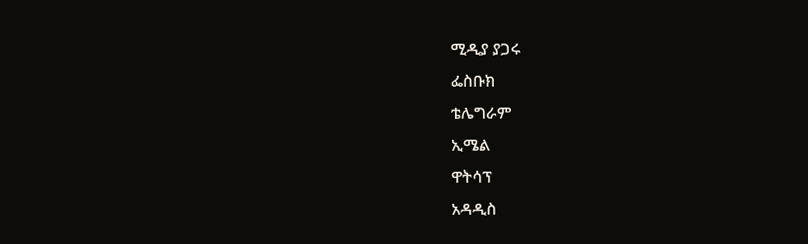ሚዲያ ያጋሩ
ፌስቡክ
ቴሌግራም
ኢሜል
ዋትሳፕ
አዳዲስ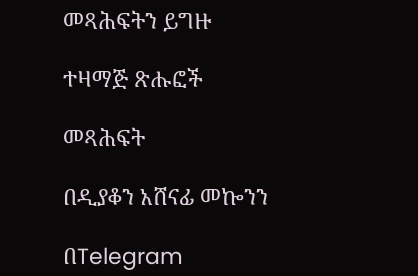መጻሕፍትን ይግዙ

ተዛማጅ ጽሑፎች

መጻሕፍት

በዲያቆን አሸናፊ መኰንን

በTelegram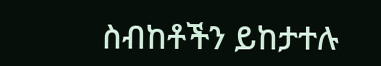ስብከቶችን ይከታተሉ